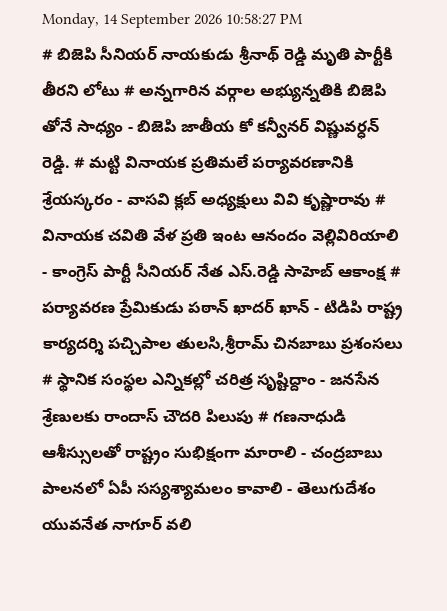Monday, 14 September 2026 10:58:27 PM
# బిజెపి సీనియర్ నాయకుడు శ్రీనాథ్ రెడ్డి మృతి పార్టీకి తీరని లోటు # అన్నగారిన వర్గాల అభ్యున్నతికి బిజెపి తోనే సాధ్యం - బిజెపి జాతీయ కో కన్వీనర్ విష్ణువర్ధన్ రెడ్డి. # మట్టి వినాయక ప్రతిమలే పర్యావరణానికి శ్రేయస్కరం - వాసవి క్లబ్ అధ్యక్షులు వివి కృష్ణారావు # వినాయక చవితి వేళ ప్రతి ఇంట ఆనందం వెల్లివిరియాలి - కాంగ్రెస్ పార్టీ సీనియర్ నేత ఎస్.రెడ్డి సాహెబ్ ఆకాంక్ష # పర్యావరణ ప్రేమికుడు పఠాన్ ఖాదర్ ఖాన్ - టిడిపి రాష్ట్ర కార్యదర్శి పచ్చిపాల తులసి,శ్రీరామ్ చినబాబు ప్రశంసలు # స్థానిక సంస్థల ఎన్నికల్లో చరిత్ర సృష్టిద్దాం - జనసేన శ్రేణులకు రాందాస్ చౌదరి పిలుపు # గణనాధుడి ఆశీస్సులతో రాష్ట్రం సుభిక్షంగా మారాలి - చంద్రబాబు పాలనలో ఏపీ సస్యశ్యామలం కావాలి - తెలుగుదేశం యువనేత నాగూర్ వలి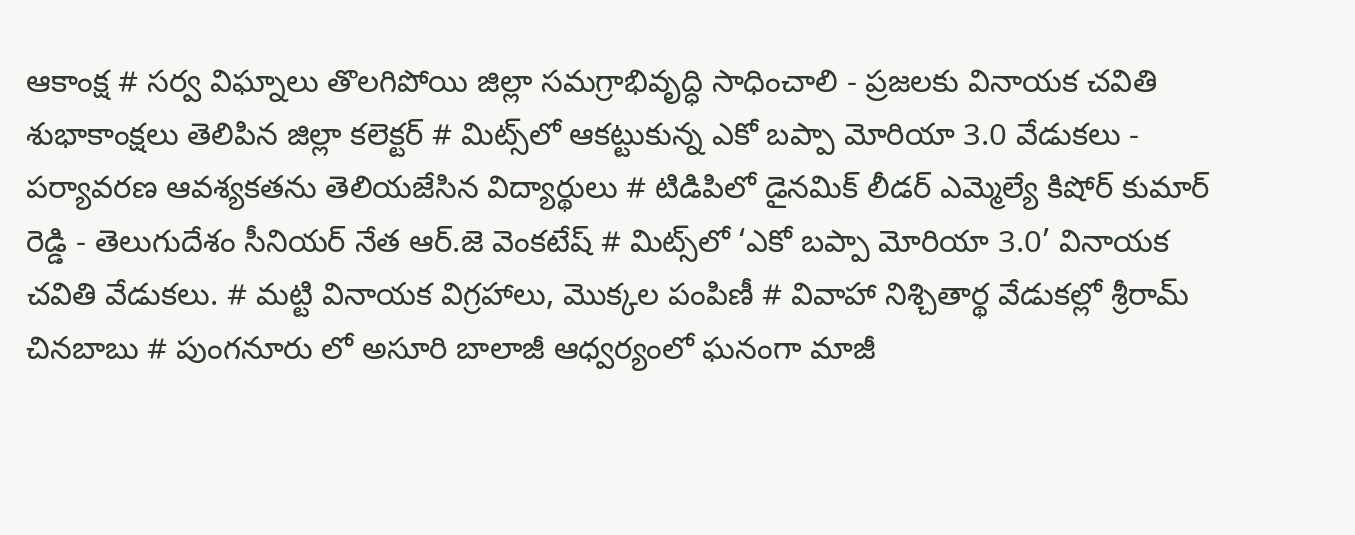ఆకాంక్ష # సర్వ విఘ్నాలు తొలగిపోయి జిల్లా సమగ్రాభివృద్ధి సాధించాలి - ప్రజలకు వినాయక చవితి శుభాకాంక్షలు తెలిపిన జిల్లా కలెక్టర్ # మిట్స్‌లో ఆకట్టుకున్న ఎకో బప్పా మోరియా 3.0 వేడుకలు - పర్యావరణ ఆవశ్యకతను తెలియజేసిన విద్యార్థులు # టిడిపిలో డైనమిక్ లీడర్ ఎమ్మెల్యే కిషోర్ కుమార్ రెడ్డి - తెలుగుదేశం సీనియర్ నేత ఆర్.జె వెంకటేష్ # మిట్స్‌లో ‘ఎకో బప్పా మోరియా 3.0’ వినాయక చవితి వేడుకలు. # మట్టి వినాయక విగ్రహాలు, మొక్కల పంపిణీ # వివాహా నిశ్చితార్థ వేడుకల్లో శ్రీరామ్ చినబాబు # పుంగనూరు లో అసూరి బాలాజీ ఆధ్వర్యంలో ఘనంగా మాజీ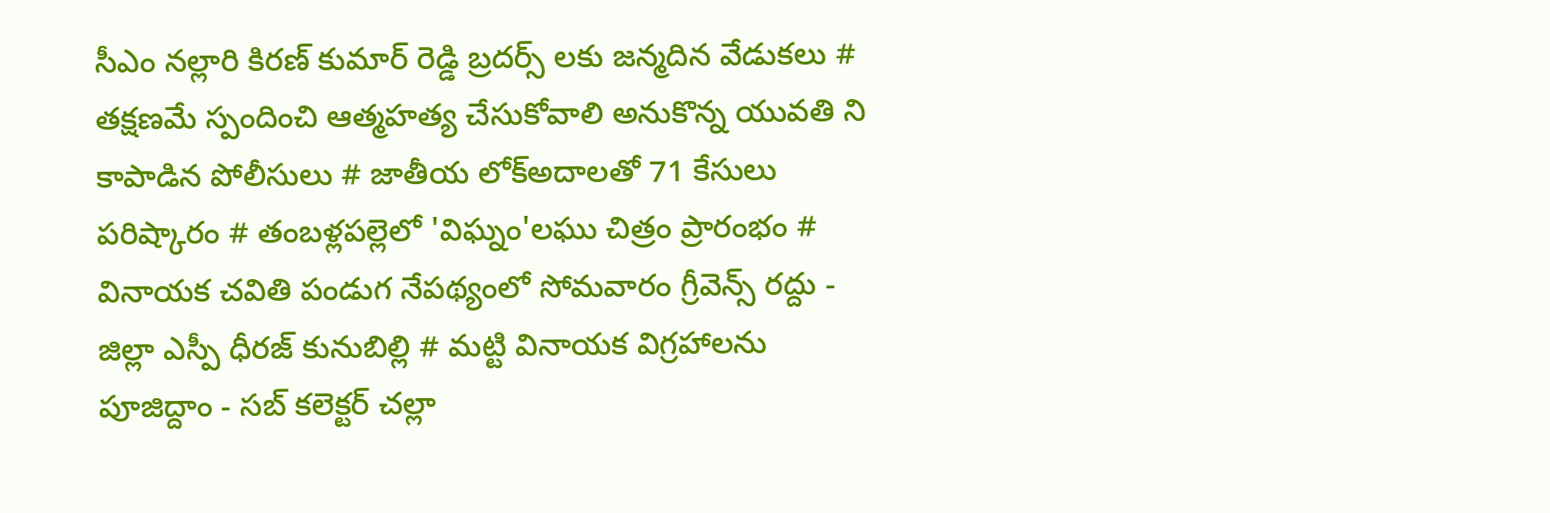సీఎం నల్లారి కిరణ్ కుమార్ రెడ్డి బ్రదర్స్ లకు జన్మదిన వేడుకలు # తక్షణమే స్పందించి ఆత్మహత్య చేసుకోవాలి అనుకొన్న యువతి ని కాపాడిన పోలీసులు # జాతీయ లోక్అదాలతో 71 కేసులు పరిష్కారం # తంబళ్లపల్లెలో 'విఘ్నం'లఘు చిత్రం ప్రారంభం # వినాయక చవితి పండుగ నేపథ్యంలో సోమవారం గ్రీవెన్స్ రద్దు - జిల్లా ఎస్పీ ధీరజ్ కునుబిల్లి # మట్టి వినాయక విగ్రహాలను పూజిద్దాం - సబ్ కలెక్టర్ చల్లా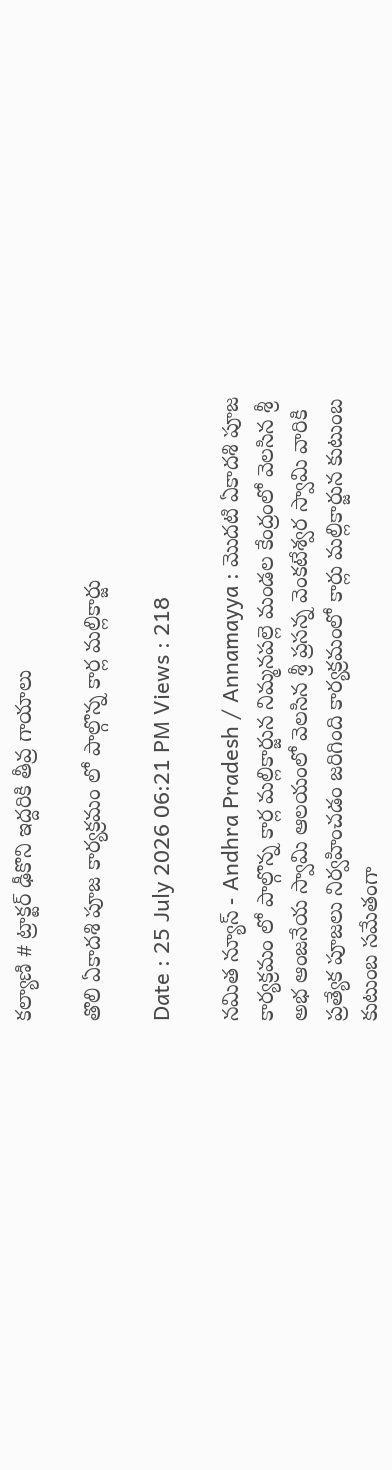కల్యాణి # ట్రాక్టర్ ఢీకొని ఇద్దరికి తీవ్ర గాయాలు

తొలి ఏకాదశి పూజ కార్యక్రమం లో పాల్గొన్న కార్ల మల్లికార్జు

Date : 25 July 2026 06:21 PM Views : 218

నమిత న్యూస్ - Andhra Pradesh / Annamayya : మొదటి ఏకాదశి పూజ కార్యక్రమం లో పాల్గొన్న కార్ల మల్లికార్జున నిమ్మనపల్లె మండల కేంద్రంలో వెలసిన శ్రీ అభ ఆంజనేయ స్వామి ఆలయంలో వెలసిన శ్రీ ప్రసన్న వెంకటేశ్వర స్వామి వారికి ప్రత్యేక పూజలు నిర్వహించడం జరిగింది కార్యక్రమంలో కార్లు మల్లికార్జున కుటుంబ కుటుంబ సమేతంగా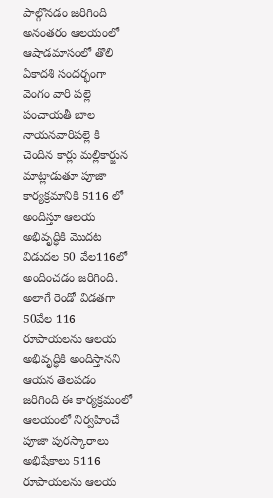పాల్గొనడం జరిగింది అనంతరం ఆలయంలో ఆషాడమాసంలో తొలి ఏకాదశి సందర్భంగా వెంగం వారి పల్లె పంచాయతీ బాల నాయనవారిపల్లె కి చెందిన కార్లు మల్లికార్జున మాట్లాడుతూ పూజా కార్యక్రమానికి 5116 లో అందిస్తూ ఆలయ అభివృద్ధికి మొదట విడుదల 50 వేల116లో అందించడం జరిగింది. అలాగే రెండో విడతగా 50వేల 116 రూపాయలను ఆలయ అభివృద్ధికి అందిస్తానని ఆయన తెలపడం జరిగింది ఈ కార్యక్రమంలో ఆలయంలో నిర్వహించే పూజా పురస్కారాలు అభిషేకాలు 5116 రూపాయలను ఆలయ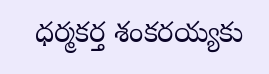ధర్మకర్త శంకరయ్యకు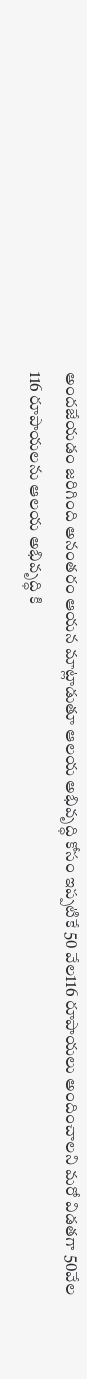అందజేయడం జరిగింది అనంతరం ఆయన మాట్లాడుతూ ఆలయ అభివృద్ధి కోసం ఇప్పటికే 50 వేల116 రూపాయలు అందించాలని మరో విడతగా 50వేల 116 రూపాయలను ఆలయ అభివృద్ధి కి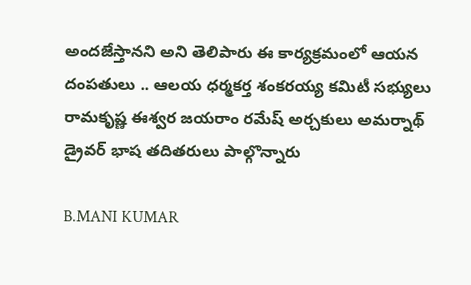అందజేస్తానని అని తెలిపారు ఈ కార్యక్రమంలో ఆయన దంపతులు .. ఆలయ ధర్మకర్త శంకరయ్య కమిటీ సభ్యులు రామకృష్ణ ఈశ్వర జయరాం రమేష్ అర్చకులు అమర్నాథ్ డ్రైవర్ భాష తదితరులు పాల్గొన్నారు

B.MANI KUMAR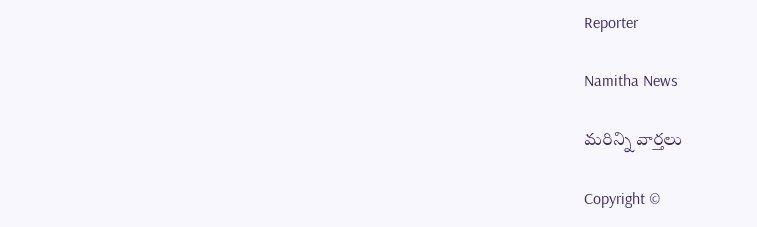Reporter

Namitha News

మరిన్ని వార్తలు

Copyright ©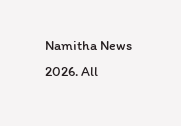Namitha News 2026. All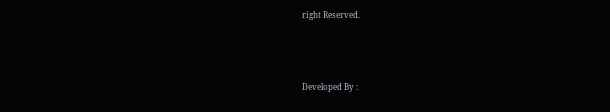right Reserved.



Developed By :